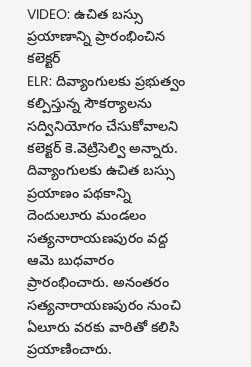VIDEO: ఉచిత బస్సు ప్రయాణాన్ని ప్రారంభించిన కలెక్టర్
ELR: దివ్యాంగులకు ప్రభుత్వం కల్పిస్తున్న సౌకర్యాలను సద్వినియోగం చేసుకోవాలని కలెక్టర్ కె.వెట్రిసెల్వి అన్నారు. దివ్యాంగులకు ఉచిత బస్సు ప్రయాణం పథకాన్ని దెందులూరు మండలం సత్యనారాయణపురం వద్ద ఆమె బుధవారం ప్రారంభించారు. అనంతరం సత్యనారాయణపురం నుంచి ఏలూరు వరకు వారితో కలిసి ప్రయాణించారు.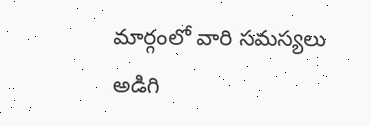మార్గంలో వారి సమస్యలు అడిగి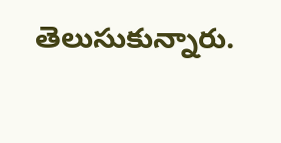తెలుసుకున్నారు.